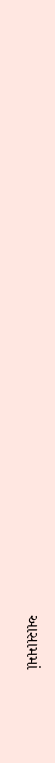આસામમાં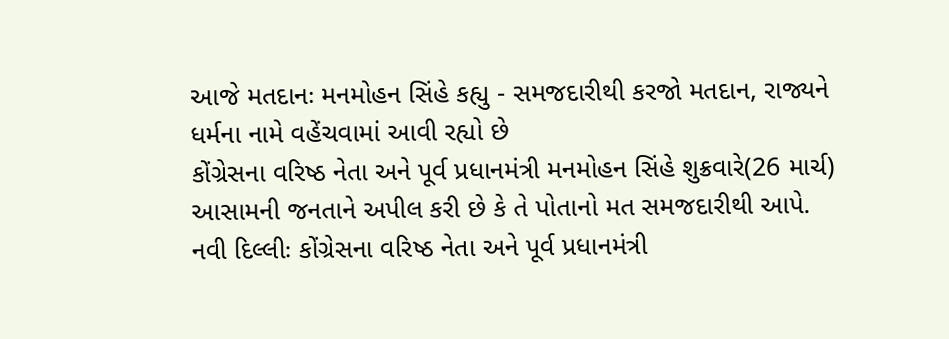આજે મતદાનઃ મનમોહન સિંહે કહ્યુ - સમજદારીથી કરજો મતદાન, રાજ્યને ધર્મના નામે વહેંચવામાં આવી રહ્યો છે
કોંગ્રેસના વરિષ્ઠ નેતા અને પૂર્વ પ્રધાનમંત્રી મનમોહન સિંહે શુક્રવારે(26 માર્ચ) આસામની જનતાને અપીલ કરી છે કે તે પોતાનો મત સમજદારીથી આપે.
નવી દિલ્લીઃ કોંગ્રેસના વરિષ્ઠ નેતા અને પૂર્વ પ્રધાનમંત્રી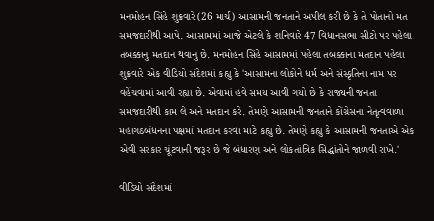મનમોહન સિંહે શુક્રવારે(26 માર્ચ) આસામની જનતાને અપીલ કરી છે કે તે પોતાનો મત સમજદારીથી આપે. આસામમાં આજે એટલે કે શનિવારે 47 વિધાનસભા સીટો પર પહેલા તબક્કાનુ મતદાન થવાનુ છે. મનમોહન સિંહે આસામમાં પહેલા તબક્કાના મતદાન પહેલા શુક્રવારે એક વીડિયો સંદેશમાં કહ્યુ કે 'આસામના લોકોને ધર્મ અને સંસ્કૃતિના નામ પર વહેંચવામાં આવી રહ્યા છે. એવામાં હવે સમય આવી ગયો છે કે રાજ્યની જનતા સમજદારીથી કામ લે અને મતદાન કરે. તેમણે આસામની જનતાને કોંગ્રેસના નેતૃત્વવાળા મહાગઠબંધનના પક્ષમાં મતદાન કરવા માટે કહ્યુ છે. તેમણે કહ્યુ કે આસામની જનતાએ એક એવી સરકાર ચૂંટવાની જરૂર છે જે બંધારણ અને લોકતાંત્રિક સિદ્ધાંતોને જાળવી રાખે.'

વીડિયો સંદેશમાં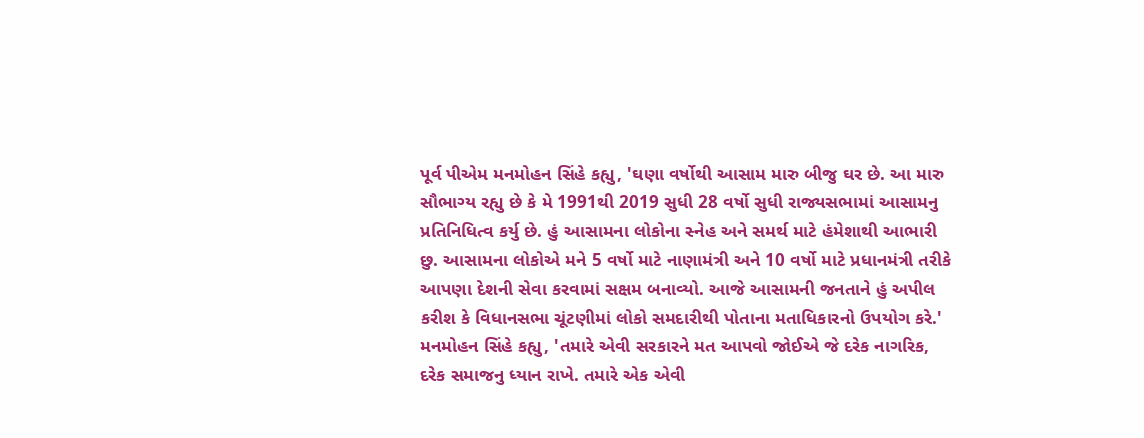પૂર્વ પીએમ મનમોહન સિંહે કહ્યુ, 'ઘણા વર્ષોથી આસામ મારુ બીજુ ઘર છે. આ મારુ સૌભાગ્ય રહ્યુ છે કે મે 1991થી 2019 સુધી 28 વર્ષો સુધી રાજ્યસભામાં આસામનુ પ્રતિનિધિત્વ કર્યુ છે. હું આસામના લોકોના સ્નેહ અને સમર્થ માટે હંમેશાથી આભારી છુ. આસામના લોકોએ મને 5 વર્ષો માટે નાણામંત્રી અને 10 વર્ષો માટે પ્રધાનમંત્રી તરીકે આપણા દેશની સેવા કરવામાં સક્ષમ બનાવ્યો. આજે આસામની જનતાને હું અપીલ કરીશ કે વિધાનસભા ચૂંટણીમાં લોકો સમદારીથી પોતાના મતાધિકારનો ઉપયોગ કરે.'
મનમોહન સિંહે કહ્યુ, 'તમારે એવી સરકારને મત આપવો જોઈએ જે દરેક નાગરિક, દરેક સમાજનુ ધ્યાન રાખે. તમારે એક એવી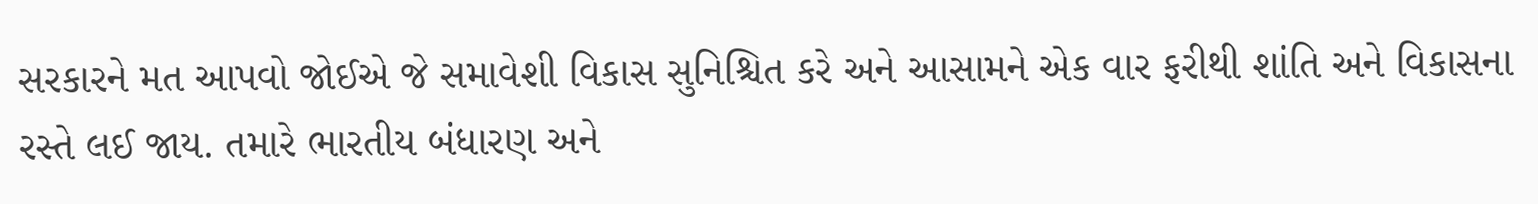સરકારને મત આપવો જોઈએ જે સમાવેશી વિકાસ સુનિશ્ચિત કરે અને આસામને એક વાર ફરીથી શાંતિ અને વિકાસના રસ્તે લઈ જાય. તમારે ભારતીય બંધારણ અને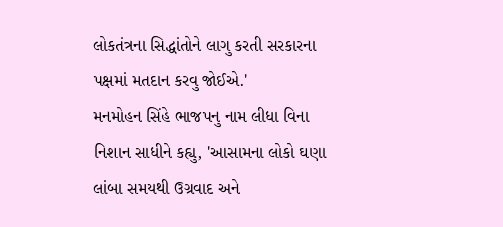લોકતંત્રના સિદ્ધાંતોને લાગુ કરતી સરકારના પક્ષમાં મતદાન કરવુ જોઈએ.'
મનમોહન સિંહે ભાજપનુ નામ લીધા વિના નિશાન સાધીને કહ્યુ, 'આસામના લોકો ઘણા લાંબા સમયથી ઉગ્રવાદ અને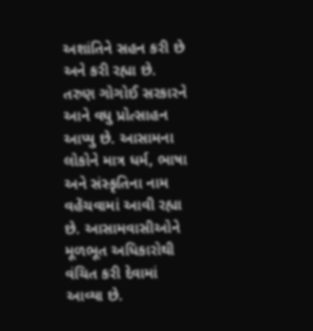અશાંતિને સહન કરી છે અને કરી રહ્યા છે. તરુણ ગોગોઈ સરકારને આને વધુ પ્રોત્સાહન આપ્યુ છે. આસામના લોકોને માત્ર ધર્મ, ભાષા અને સંસ્કૃતિના નામ વહેંચવામાં આવી રહ્યા છે. આસામવાસીઓને મૂળભૂત અધિકારોથી વંચિત કરી દેવામાં આવ્યા છે.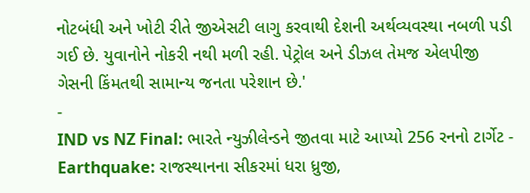નોટબંધી અને ખોટી રીતે જીએસટી લાગુ કરવાથી દેશની અર્થવ્યવસ્થા નબળી પડી ગઈ છે. યુવાનોને નોકરી નથી મળી રહી. પેટ્રોલ અને ડીઝલ તેમજ એલપીજી ગેસની કિંમતથી સામાન્ય જનતા પરેશાન છે.'
-
IND vs NZ Final: ભારતે ન્યુઝીલેન્ડને જીતવા માટે આપ્યો 256 રનનો ટાર્ગેટ -
Earthquake: રાજસ્થાનના સીકરમાં ધરા ધ્રુજી,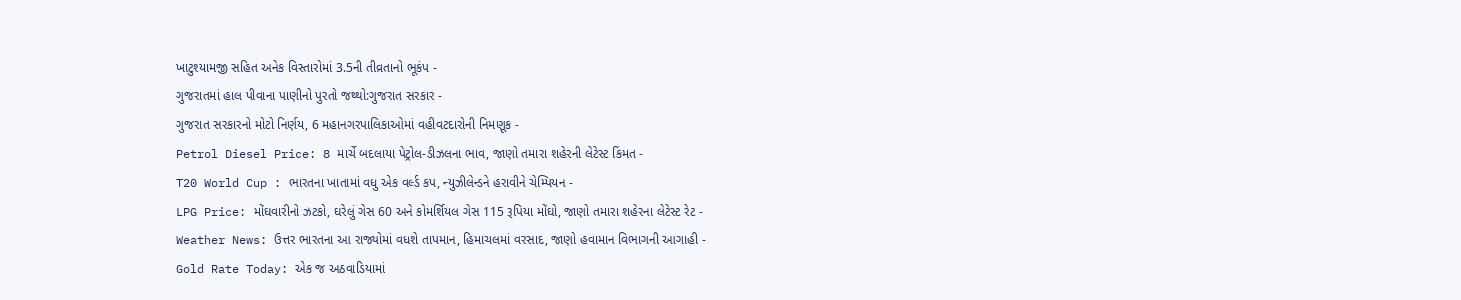ખાટુશ્યામજી સહિત અનેક વિસ્તારોમાં 3.5ની તીવ્રતાનો ભૂકંપ -
ગુજરાતમાં હાલ પીવાના પાણીનો પુરતો જથ્થો:ગુજરાત સરકાર -
ગુજરાત સરકારનો મોટો નિર્ણય, 6 મહાનગરપાલિકાઓમાં વહીવટદારોની નિમણૂક -
Petrol Diesel Price: 8 માર્ચે બદલાયા પેટ્રોલ-ડીઝલના ભાવ, જાણો તમારા શહેરની લેટેસ્ટ કિંમત -
T20 World Cup : ભારતના ખાતામાં વધુ એક વર્લ્ડ કપ, ન્યુઝીલેન્ડને હરાવીને ચેમ્પિયન -
LPG Price: મોંઘવારીનો ઝટકો, ઘરેલું ગેસ 60 અને કોમર્શિયલ ગેસ 115 રૂપિયા મોંઘો, જાણો તમારા શહેરના લેટેસ્ટ રેટ -
Weather News: ઉત્તર ભારતના આ રાજ્યોમાં વધશે તાપમાન, હિમાચલમાં વરસાદ, જાણો હવામાન વિભાગની આગાહી -
Gold Rate Today: એક જ અઠવાડિયામાં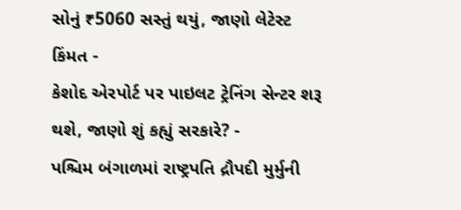સોનું ₹5060 સસ્તું થયું, જાણો લેટેસ્ટ કિંમત -
કેશોદ એરપોર્ટ પર પાઇલટ ટ્રેનિંગ સેન્ટર શરૂ થશે, જાણો શું કહ્યું સરકારે? -
પશ્ચિમ બંગાળમાં રાષ્ટ્રપતિ દ્રૌપદી મુર્મુની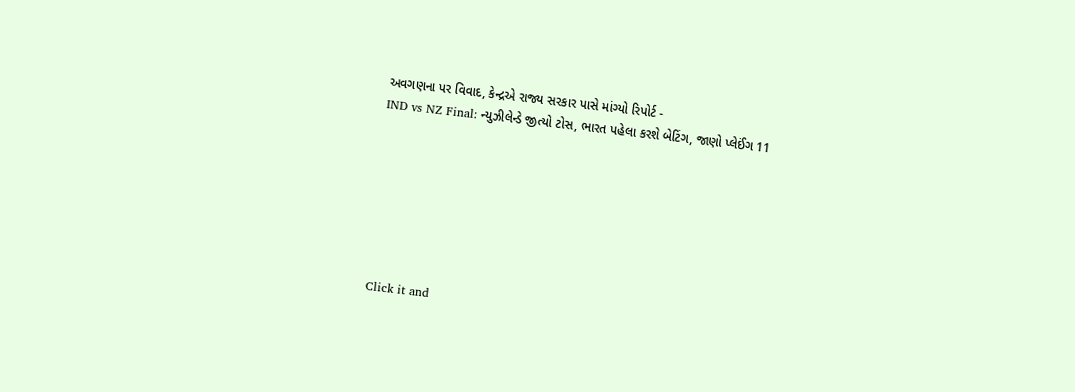અવગણના પર વિવાદ, કેન્દ્રએ રાજ્ય સરકાર પાસે માંગ્યો રિપોર્ટ -
IND vs NZ Final: ન્યુઝીલેન્ડે જીત્યો ટોસ, ભારત પહેલા કરશે બેટિંગ, જાણો પ્લેઈંગ 11







Click it and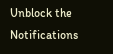Unblock the Notifications